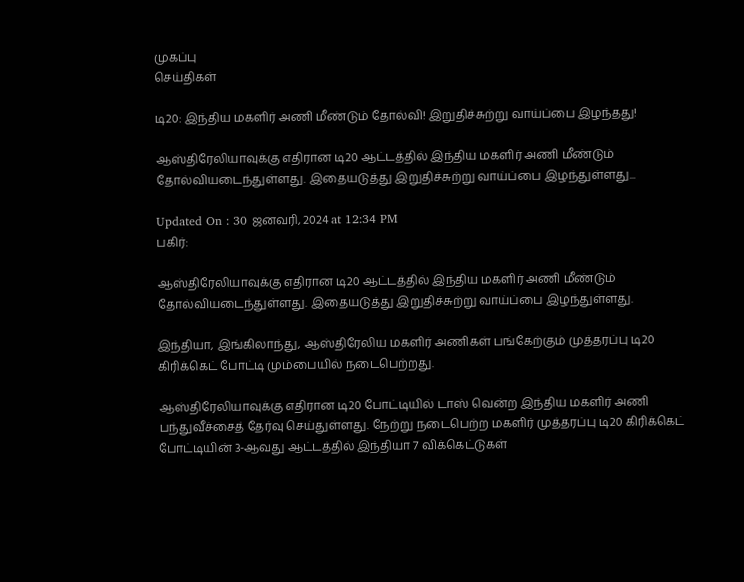முகப்பு
செய்திகள்

டி20: இந்திய மகளிர் அணி மீண்டும் தோல்வி! இறுதிச்சுற்று வாய்ப்பை இழந்தது!

ஆஸ்திரேலியாவுக்கு எதிரான டி20 ஆட்டத்தில் இந்திய மகளிர் அணி மீண்டும் தோல்வியடைந்துள்ளது. இதையடுத்து இறுதிச்சுற்று வாய்ப்பை இழந்துள்ளது...

Updated On : 30 ஜனவரி, 2024 at 12:34 PM
பகிர்:

ஆஸ்திரேலியாவுக்கு எதிரான டி20 ஆட்டத்தில் இந்திய மகளிர் அணி மீண்டும் தோல்வியடைந்துள்ளது. இதையடுத்து இறுதிச்சுற்று வாய்ப்பை இழந்துள்ளது.

இந்தியா, இங்கிலாந்து, ஆஸ்திரேலிய மகளிர் அணிகள் பங்கேற்கும் முத்தரப்பு டி20 கிரிக்கெட் போட்டி மும்பையில் நடைபெற்றது.

ஆஸ்திரேலியாவுக்கு எதிரான டி20 போட்டியில் டாஸ் வென்ற இந்திய மகளிர் அணி பந்துவீச்சைத் தேர்வு செய்துள்ளது. நேற்று நடைபெற்ற மகளிர் முத்தரப்பு டி20 கிரிக்கெட் போட்டியின் 3-ஆவது ஆட்டத்தில் இந்தியா 7 விக்கெட்டுகள்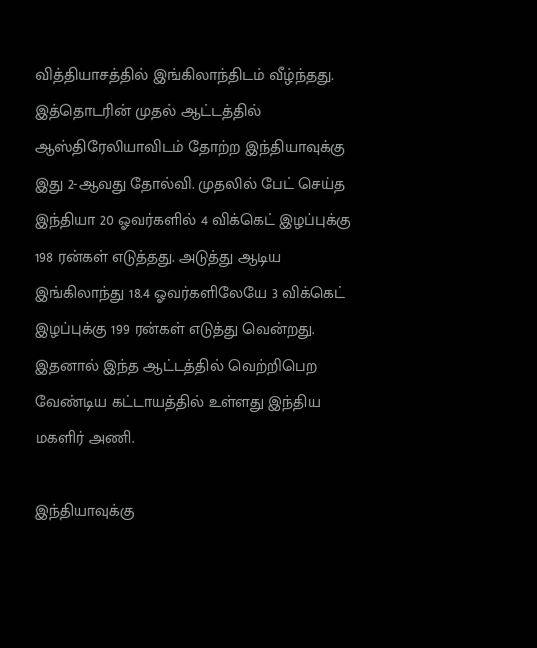வித்தியாசத்தில் இங்கிலாந்திடம் வீழ்ந்தது. இத்தொடரின் முதல் ஆட்டத்தில் ஆஸ்திரேலியாவிடம் தோற்ற இந்தியாவுக்கு இது 2-ஆவது தோல்வி. முதலில் பேட் செய்த இந்தியா 20 ஓவர்களில் 4 விக்கெட் இழப்புக்கு 198 ரன்கள் எடுத்தது. அடுத்து ஆடிய இங்கிலாந்து 18.4 ஓவர்களிலேயே 3 விக்கெட் இழப்புக்கு 199 ரன்கள் எடுத்து வென்றது. இதனால் இந்த ஆட்டத்தில் வெற்றிபெற வேண்டிய கட்டாயத்தில் உள்ளது இந்திய மகளிர் அணி.

இந்தியாவுக்கு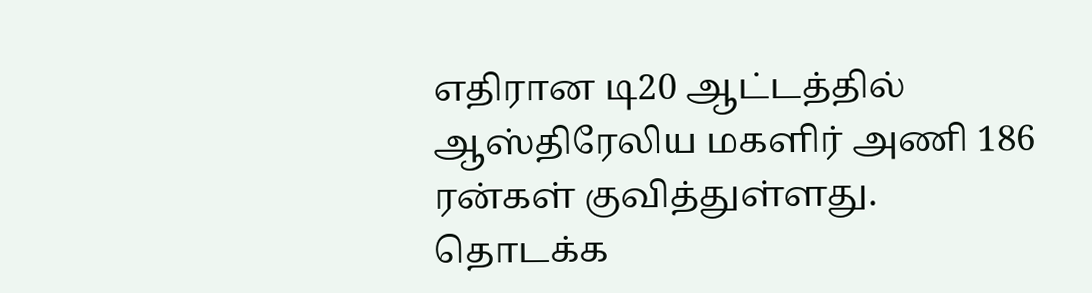எதிரான டி20 ஆட்டத்தில் ஆஸ்திரேலிய மகளிர் அணி 186 ரன்கள் குவித்துள்ளது. தொடக்க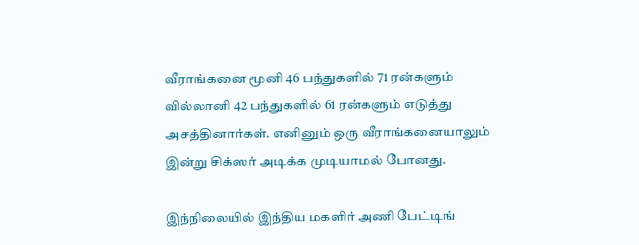வீராங்கனை மூனி 46 பந்துகளில் 71 ரன்களும் வில்லானி 42 பந்துகளில் 61 ரன்களும் எடுத்து அசத்தினார்கள். எனினும் ஒரு வீராங்கனையாலும் இன்று சிக்ஸர் அடிக்க முடியாமல் போனது.

இந்நிலையில் இந்திய மகளிர் அணி பேட்டிங்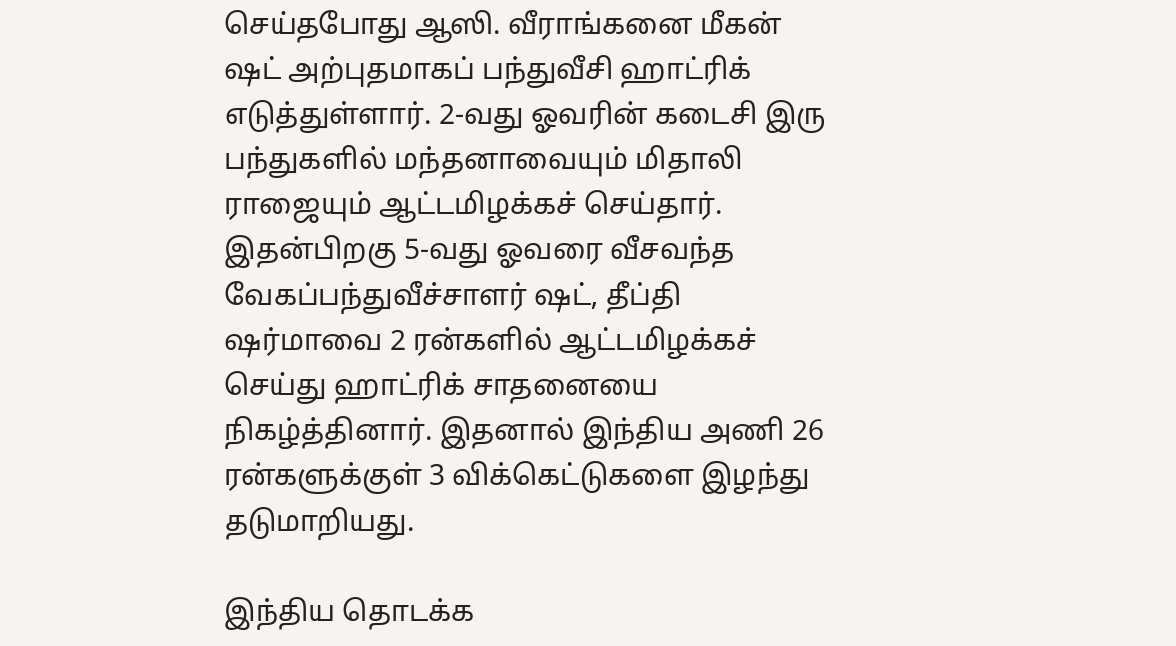செய்தபோது ஆஸி. வீராங்கனை மீகன் ஷட் அற்புதமாகப் பந்துவீசி ஹாட்ரிக் எடுத்துள்ளார். 2-வது ஓவரின் கடைசி இரு பந்துகளில் மந்தனாவையும் மிதாலி ராஜையும் ஆட்டமிழக்கச் செய்தார். இதன்பிறகு 5-வது ஓவரை வீசவந்த வேகப்பந்துவீச்சாளர் ஷட், தீப்தி ஷர்மாவை 2 ரன்களில் ஆட்டமிழக்கச் செய்து ஹாட்ரிக் சாதனையை நிகழ்த்தினார். இதனால் இந்திய அணி 26 ரன்களுக்குள் 3 விக்கெட்டுகளை இழந்து தடுமாறியது.

இந்திய தொடக்க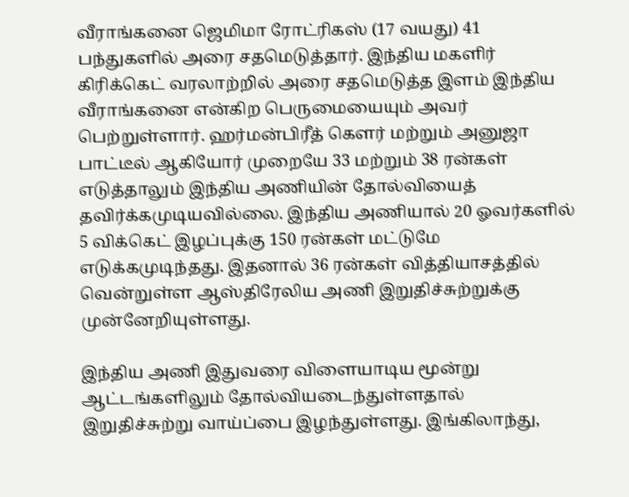வீராங்கனை ஜெமிமா ரோட்ரிகஸ் (17 வயது) 41 பந்துகளில் அரை சதமெடுத்தார். இந்திய மகளிர் கிரிக்கெட் வரலாற்றில் அரை சதமெடுத்த இளம் இந்திய வீராங்கனை என்கிற பெருமையையும் அவர் பெற்றுள்ளார். ஹர்மன்பிரீத் கெளர் மற்றும் அனுஜா பாட்டீல் ஆகியோர் முறையே 33 மற்றும் 38 ரன்கள் எடுத்தாலும் இந்திய அணியின் தோல்வியைத் தவிர்க்கமுடியவில்லை. இந்திய அணியால் 20 ஓவர்களில் 5 விக்கெட் இழப்புக்கு 150 ரன்கள் மட்டுமே எடுக்கமுடிந்தது. இதனால் 36 ரன்கள் வித்தியாசத்தில் வென்றுள்ள ஆஸ்திரேலிய அணி இறுதிச்சுற்றுக்கு முன்னேறியுள்ளது.

இந்திய அணி இதுவரை விளையாடிய மூன்று ஆட்டங்களிலும் தோல்வியடைந்துள்ளதால் இறுதிச்சுற்று வாய்ப்பை இழந்துள்ளது. இங்கிலாந்து,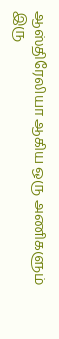ஆஸ்திரேலியா ஆகிய ஒரு அணிகளும் இரு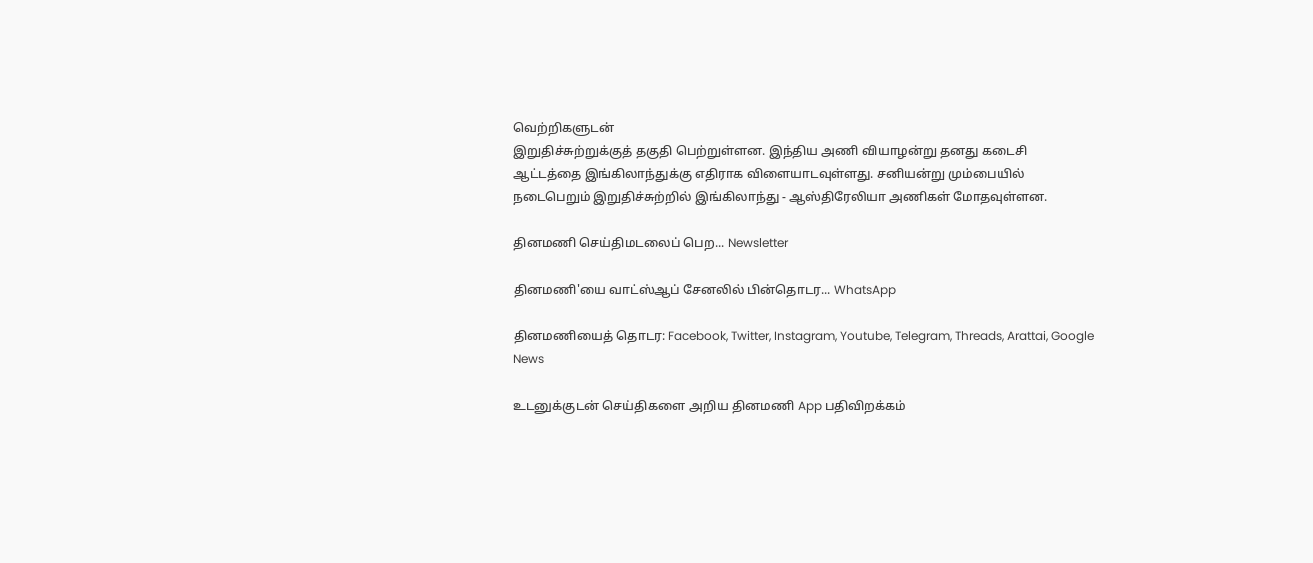வெற்றிகளுடன்
இறுதிச்சுற்றுக்குத் தகுதி பெற்றுள்ளன. இந்திய அணி வியாழன்று தனது கடைசி ஆட்டத்தை இங்கிலாந்துக்கு எதிராக விளையாடவுள்ளது. சனியன்று மும்பையில் நடைபெறும் இறுதிச்சுற்றில் இங்கிலாந்து - ஆஸ்திரேலியா அணிகள் மோதவுள்ளன.

தினமணி செய்திமடலைப் பெற... Newsletter

தினமணி'யை வாட்ஸ்ஆப் சேனலில் பின்தொடர... WhatsApp

தினமணியைத் தொடர: Facebook, Twitter, Instagram, Youtube, Telegram, Threads, Arattai, Google News

உடனுக்குடன் செய்திகளை அறிய தினமணி App பதிவிறக்கம்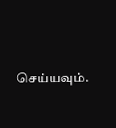செய்யவும்.